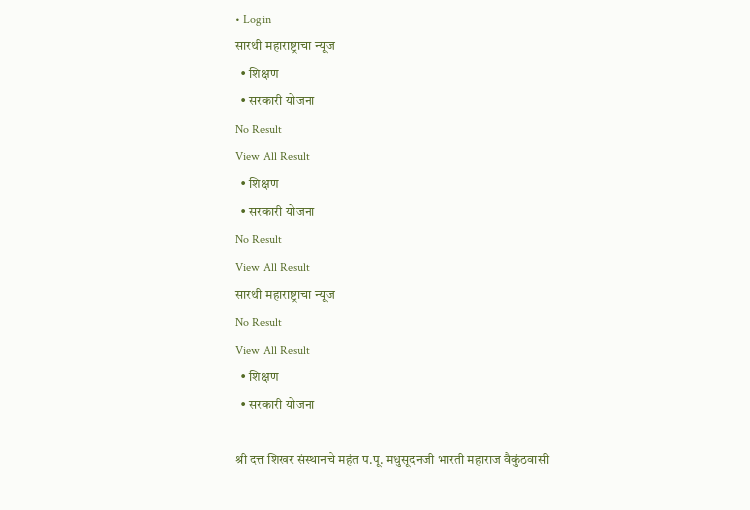• Login
सारथी महाराष्ट्राचा न्यूज
  • शिक्षण
  • सरकारी योजना
No Result
View All Result
  • शिक्षण
  • सरकारी योजना
No Result
View All Result
सारथी महाराष्ट्राचा न्यूज
No Result
View All Result
  • शिक्षण
  • सरकारी योजना

श्री दत्त शिखर संस्थानचे महंत प.पू. मधुसूदनजी भारती महाराज वैकुंठवासी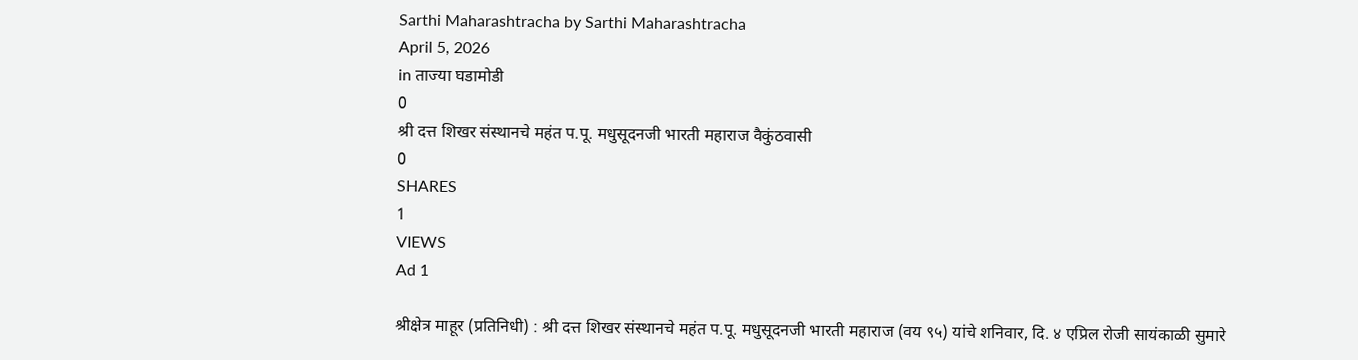Sarthi Maharashtracha by Sarthi Maharashtracha
April 5, 2026
in ताज्या घडामोडी
0
श्री दत्त शिखर संस्थानचे महंत प.पू. मधुसूदनजी भारती महाराज वैकुंठवासी
0
SHARES
1
VIEWS
Ad 1

श्रीक्षेत्र माहूर (प्रतिनिधी) : श्री दत्त शिखर संस्थानचे महंत प.पू. मधुसूदनजी भारती महाराज (वय ९५) यांचे शनिवार, दि. ४ एप्रिल रोजी सायंकाळी सुमारे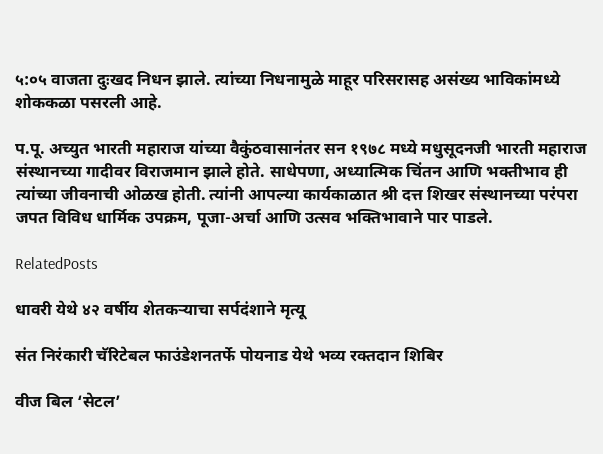५:०५ वाजता दुःखद निधन झाले. त्यांच्या निधनामुळे माहूर परिसरासह असंख्य भाविकांमध्ये शोककळा पसरली आहे.

प.पू. अच्युत भारती महाराज यांच्या वैकुंठवासानंतर सन १९७८ मध्ये मधुसूदनजी भारती महाराज संस्थानच्या गादीवर विराजमान झाले होते. साधेपणा, अध्यात्मिक चिंतन आणि भक्तीभाव ही त्यांच्या जीवनाची ओळख होती. त्यांनी आपल्या कार्यकाळात श्री दत्त शिखर संस्थानच्या परंपरा जपत विविध धार्मिक उपक्रम, पूजा-अर्चा आणि उत्सव भक्तिभावाने पार पाडले.

RelatedPosts

धावरी येथे ४२ वर्षीय शेतकऱ्याचा सर्पदंशाने मृत्यू

संत निरंकारी चॅरिटेबल फाउंडेशनतर्फे पोयनाड येथे भव्य रक्तदान शिबिर

वीज बिल ‘सेटल’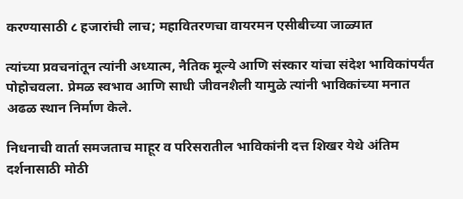करण्यासाठी ८ हजारांची लाच; महावितरणचा वायरमन एसीबीच्या जाळ्यात

त्यांच्या प्रवचनांतून त्यांनी अध्यात्म, नैतिक मूल्ये आणि संस्कार यांचा संदेश भाविकांपर्यंत पोहोचवला. प्रेमळ स्वभाव आणि साधी जीवनशैली यामुळे त्यांनी भाविकांच्या मनात अढळ स्थान निर्माण केले.

निधनाची वार्ता समजताच माहूर व परिसरातील भाविकांनी दत्त शिखर येथे अंतिम दर्शनासाठी मोठी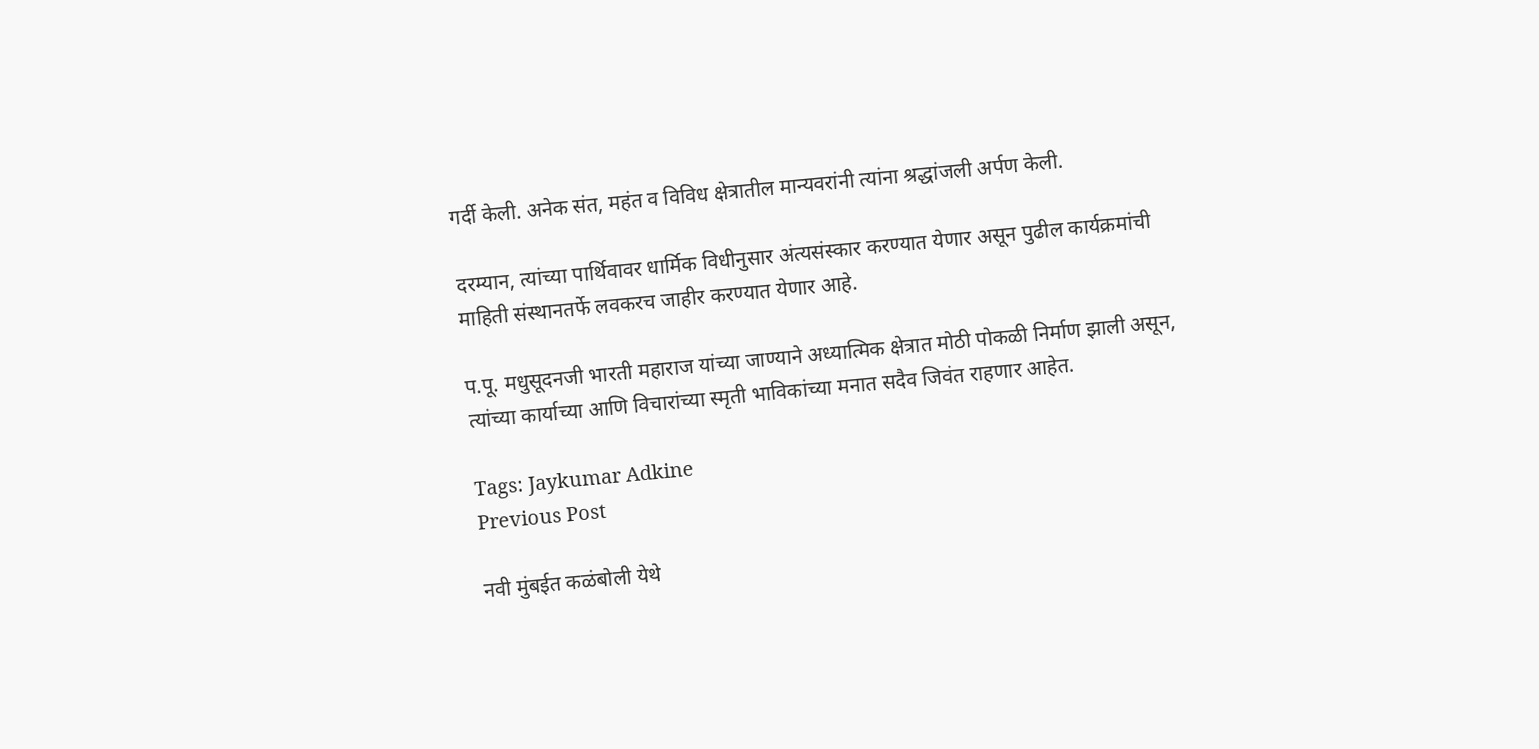गर्दी केली. अनेक संत, महंत व विविध क्षेत्रातील मान्यवरांनी त्यांना श्रद्धांजली अर्पण केली.

दरम्यान, त्यांच्या पार्थिवावर धार्मिक विधीनुसार अंत्यसंस्कार करण्यात येणार असून पुढील कार्यक्रमांची माहिती संस्थानतर्फे लवकरच जाहीर करण्यात येणार आहे.

प.पू. मधुसूदनजी भारती महाराज यांच्या जाण्याने अध्यात्मिक क्षेत्रात मोठी पोकळी निर्माण झाली असून, त्यांच्या कार्याच्या आणि विचारांच्या स्मृती भाविकांच्या मनात सदैव जिवंत राहणार आहेत.

Tags: Jaykumar Adkine
Previous Post

नवी मुंबईत कळंबोली येथे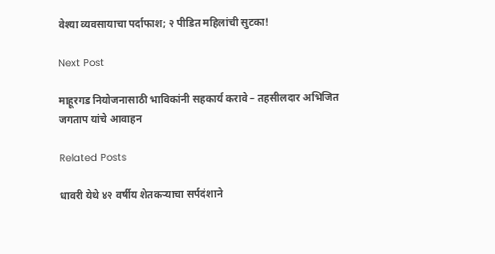वेश्या व्यवसायाचा पर्दाफाश; २ पीडित महिलांची सुटका!

Next Post

माहूरगड नियोजनासाठी भाविकांनी सहकार्य करावे – तहसीलदार अभिजित जगताप यांचे आवाहन

Related Posts

धावरी येथे ४२ वर्षीय शेतकऱ्याचा सर्पदंशाने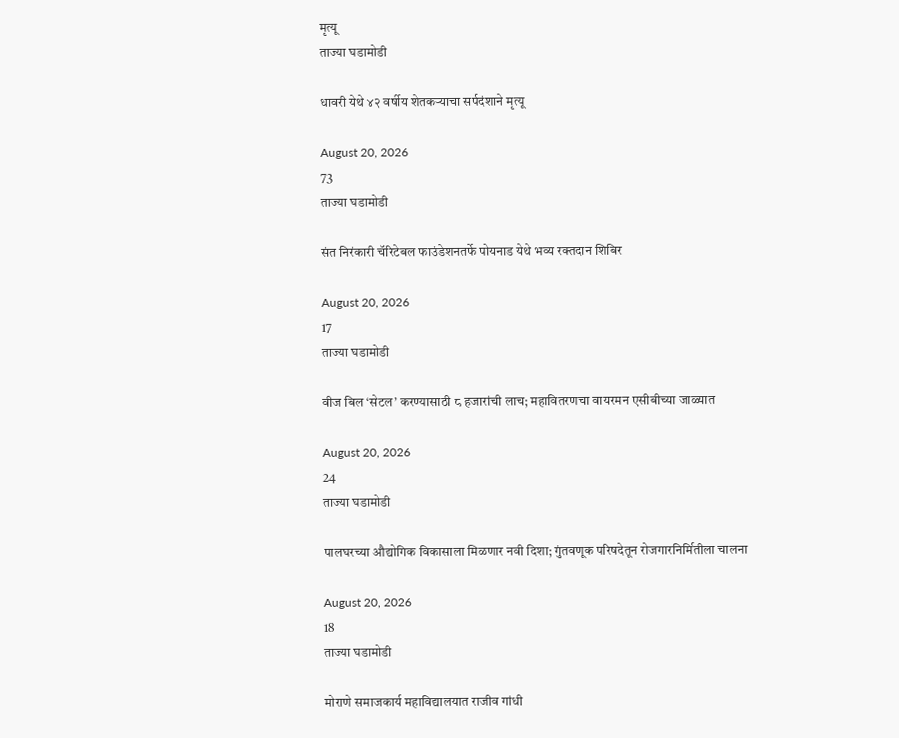मृत्यू
ताज्या घडामोडी

धावरी येथे ४२ वर्षीय शेतकऱ्याचा सर्पदंशाने मृत्यू

August 20, 2026
73
ताज्या घडामोडी

संत निरंकारी चॅरिटेबल फाउंडेशनतर्फे पोयनाड येथे भव्य रक्तदान शिबिर

August 20, 2026
17
ताज्या घडामोडी

वीज बिल ‘सेटल’ करण्यासाठी ८ हजारांची लाच; महावितरणचा वायरमन एसीबीच्या जाळ्यात

August 20, 2026
24
ताज्या घडामोडी

पालघरच्या औद्योगिक विकासाला मिळणार नवी दिशा; गुंतवणूक परिषदेतून रोजगारनिर्मितीला चालना

August 20, 2026
18
ताज्या घडामोडी

मोराणे समाजकार्य महाविद्यालयात राजीव गांधी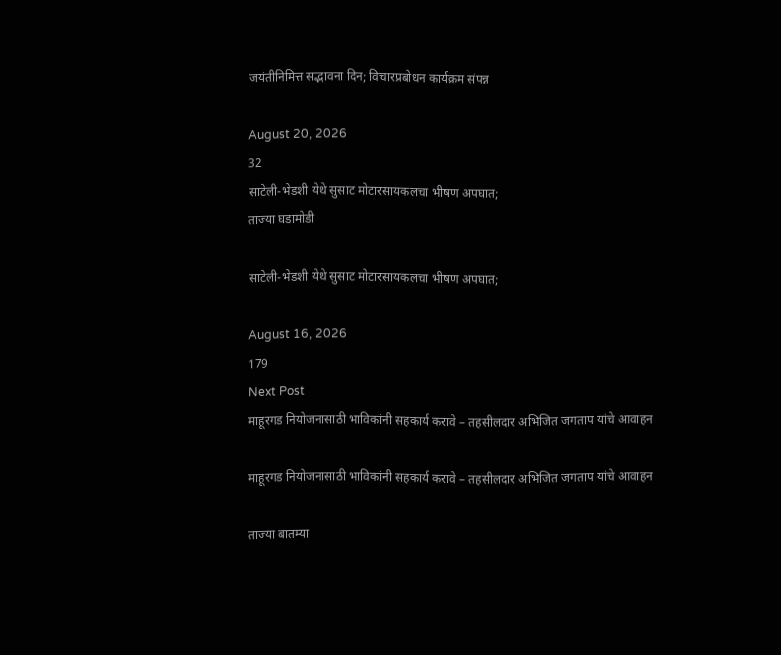जयंतीनिमित्त सद्भावना दिन; विचारप्रबोधन कार्यक्रम संपन्न

August 20, 2026
32
साटेली-भेडशी येथे सुसाट मोटारसायकलचा भीषण अपघात;
ताज्या घडामोडी

साटेली-भेडशी येथे सुसाट मोटारसायकलचा भीषण अपघात;

August 16, 2026
179
Next Post
माहूरगड नियोजनासाठी भाविकांनी सहकार्य करावे – तहसीलदार अभिजित जगताप यांचे आवाहन

माहूरगड नियोजनासाठी भाविकांनी सहकार्य करावे – तहसीलदार अभिजित जगताप यांचे आवाहन

ताज्या बातम्या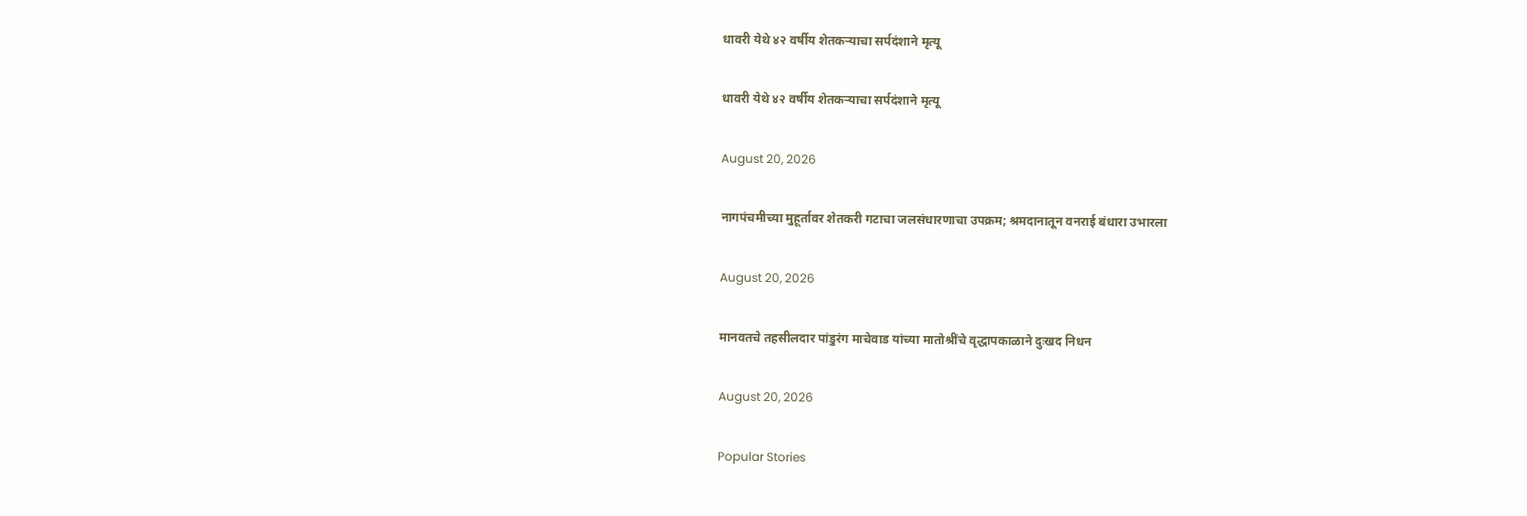धावरी येथे ४२ वर्षीय शेतकऱ्याचा सर्पदंशाने मृत्यू

धावरी येथे ४२ वर्षीय शेतकऱ्याचा सर्पदंशाने मृत्यू

August 20, 2026

नागपंचमीच्या मुहूर्तावर शेतकरी गटाचा जलसंधारणाचा उपक्रम; श्रमदानातून वनराई बंधारा उभारला

August 20, 2026

मानवतचे तहसीलदार पांडुरंग माचेवाड यांच्या मातोश्रींचे वृद्धापकाळाने दुःखद निधन

August 20, 2026

Popular Stories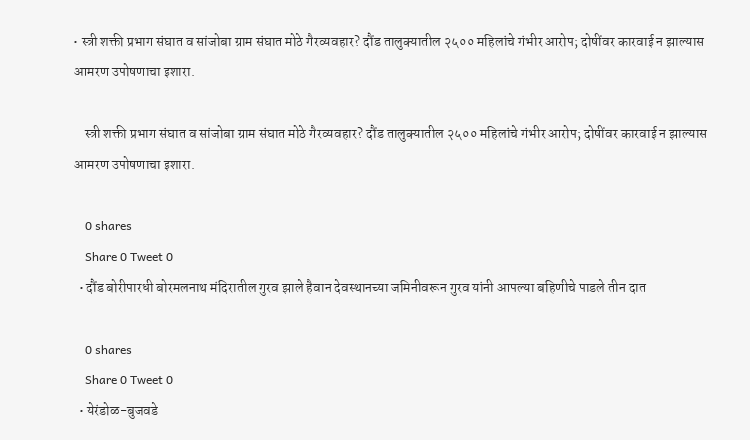• स्त्री शक्ती प्रभाग संघात व सांजोबा ग्राम संघात मोठे गैरव्यवहार? दौंड तालुक्यातील २५०० महिलांचे गंभीर आरोप; दोषींवर कारवाई न झाल्यास आमरण उपोषणाचा इशारा.

    स्त्री शक्ती प्रभाग संघात व सांजोबा ग्राम संघात मोठे गैरव्यवहार? दौंड तालुक्यातील २५०० महिलांचे गंभीर आरोप; दोषींवर कारवाई न झाल्यास आमरण उपोषणाचा इशारा.

    0 shares
    Share 0 Tweet 0
  • दौंड बोरीपारधी बोरमलनाथ मंदिरातील गुरव झाले हैवान देवस्थानच्या जमिनीवरून गुरव यांनी आपल्या बहिणीचे पाडले तीन दात

    0 shares
    Share 0 Tweet 0
  • येरंडोळ-बुजवडे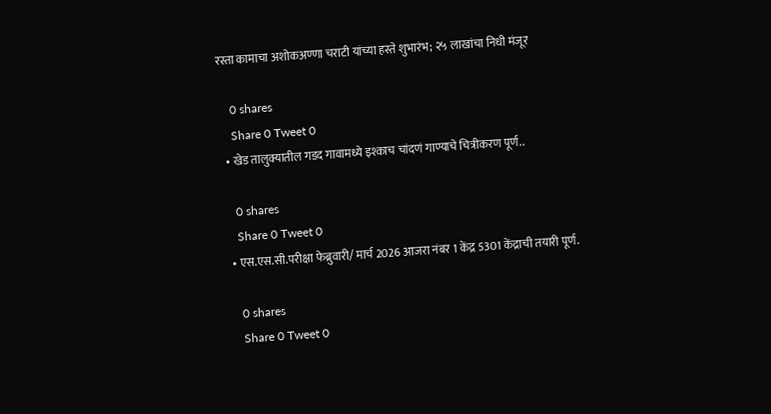रस्ता कामाचा अशोकअण्णा चराटी यांच्या हस्ते शुभारंभ; २५ लाखांचा निधी मंजूर

    0 shares
    Share 0 Tweet 0
  • खेड तालुक्यातील गडद गावामध्ये इश्काच चांदणं गाण्याचे चित्रीकरण पूर्ण..

    0 shares
    Share 0 Tweet 0
  • एस.एस.सी.परीक्षा फेब्रुवारी/ मार्च 2026 आजरा नंबर 1 केंद्र 5301 केंद्राची तयारी पूर्ण.

    0 shares
    Share 0 Tweet 0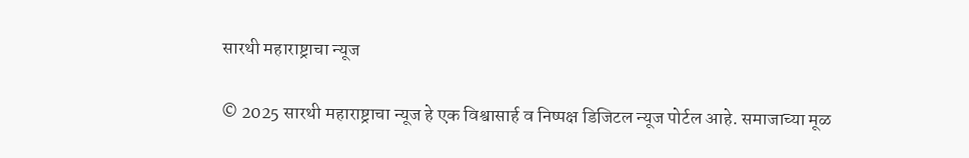सारथी महाराष्ट्राचा न्यूज

© 2025 सारथी महाराष्ट्राचा न्यूज हे एक विश्वासार्ह व निष्पक्ष डिजिटल न्यूज पोर्टल आहे. समाजाच्या मूळ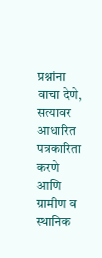प्रश्नांना वाचा देणे, सत्यावर आधारित पत्रकारिता करणे आणि ग्रामीण व स्थानिक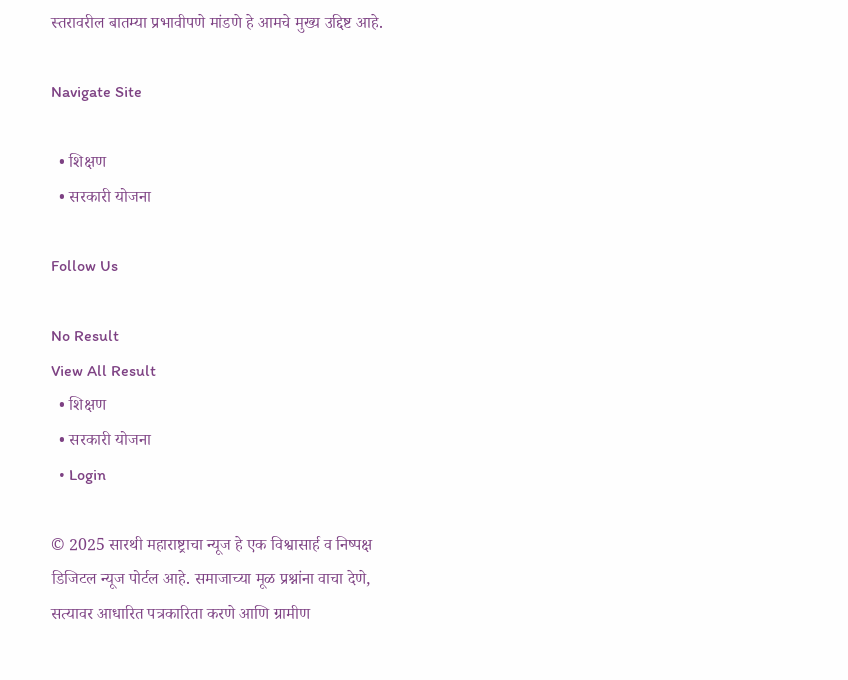स्तरावरील बातम्या प्रभावीपणे मांडणे हे आमचे मुख्य उद्दिष्ट आहे.

Navigate Site

  • शिक्षण
  • सरकारी योजना

Follow Us

No Result
View All Result
  • शिक्षण
  • सरकारी योजना
  • Login

© 2025 सारथी महाराष्ट्राचा न्यूज हे एक विश्वासार्ह व निष्पक्ष डिजिटल न्यूज पोर्टल आहे. समाजाच्या मूळ प्रश्नांना वाचा देणे, सत्यावर आधारित पत्रकारिता करणे आणि ग्रामीण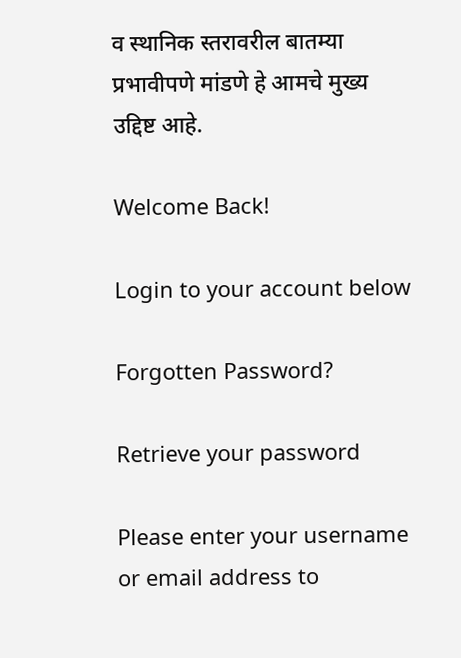व स्थानिक स्तरावरील बातम्या प्रभावीपणे मांडणे हे आमचे मुख्य उद्दिष्ट आहे.

Welcome Back!

Login to your account below

Forgotten Password?

Retrieve your password

Please enter your username or email address to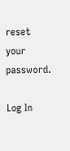reset your password.

Log In